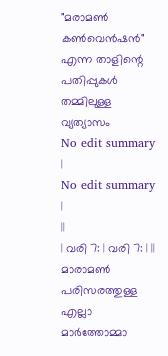"മരാമൺ കൺവെൻഷൻ" എന്ന താളിന്റെ പതിപ്പുകൾ തമ്മിലുള്ള വ്യത്യാസം
No edit summary |
No edit summary |
||
| വരി 7: | വരി 7: | ||
മാരാമൺ പരിസരത്തുള്ള എല്ലാ മാർത്തോമ്മാ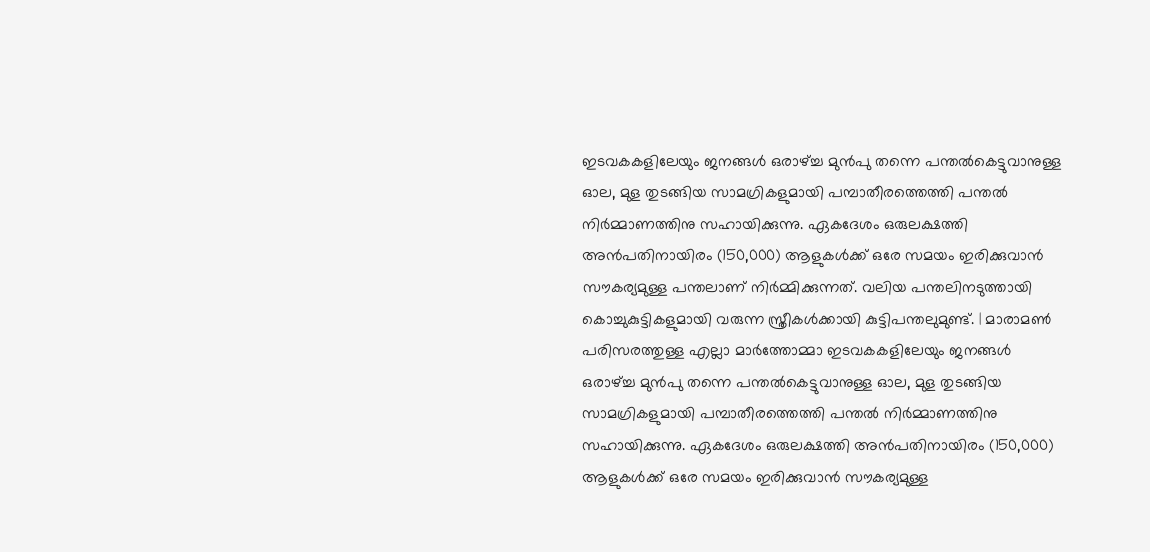ഇടവകകളിലേയും ജനങ്ങൾ ഒരാഴ്ച്ച മുൻപു തന്നെ പന്തൽകെട്ടുവാനുള്ള ഓല, മുള തുടങ്ങിയ സാമഗ്രികളുമായി പമ്പാതീരത്തെത്തി പന്തൽ നിർമ്മാണത്തിനു സഹായിക്കുന്നു. ഏകദേശം ഒരുലക്ഷത്തി അൻപതിനായിരം (150,000) ആളുകൾക്ക് ഒരേ സമയം ഇരിക്കുവാൻ സൗകര്യമുള്ള പന്തലാണ് നിർമ്മിക്കുന്നത്. വലിയ പന്തലിനടുത്തായി കൊച്ചുകുട്ടികളുമായി വരുന്ന സ്ത്രീകൾക്കായി കുട്ടിപന്തലുമുണ്ട്. | മാരാമൺ പരിസരത്തുള്ള എല്ലാ മാർത്തോമ്മാ ഇടവകകളിലേയും ജനങ്ങൾ ഒരാഴ്ച്ച മുൻപു തന്നെ പന്തൽകെട്ടുവാനുള്ള ഓല, മുള തുടങ്ങിയ സാമഗ്രികളുമായി പമ്പാതീരത്തെത്തി പന്തൽ നിർമ്മാണത്തിനു സഹായിക്കുന്നു. ഏകദേശം ഒരുലക്ഷത്തി അൻപതിനായിരം (150,000) ആളുകൾക്ക് ഒരേ സമയം ഇരിക്കുവാൻ സൗകര്യമുള്ള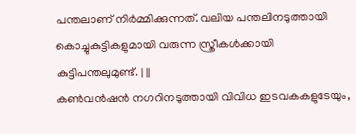പന്തലാണ് നിർമ്മിക്കുന്നത്. വലിയ പന്തലിനടുത്തായി കൊച്ചുകുട്ടികളുമായി വരുന്ന സ്ത്രീകൾക്കായി കുട്ടിപന്തലുമുണ്ട്. | ||
കൺവൻഷൻ നഗറിനടുത്തായി വിവിധ ഇടവകകളുടേയും,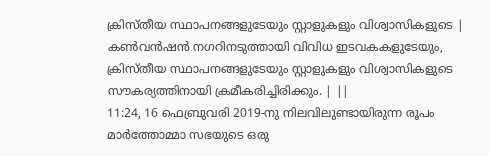ക്രിസ്തീയ സ്ഥാപനങ്ങളുടേയും സ്റ്റാളുകളും വിശ്വാസികളുടെ | കൺവൻഷൻ നഗറിനടുത്തായി വിവിധ ഇടവകകളുടേയും, ക്രിസ്തീയ സ്ഥാപനങ്ങളുടേയും സ്റ്റാളുകളും വിശ്വാസികളുടെ സൗകര്യത്തിനായി ക്രമീകരിച്ചിരിക്കും. | ||
11:24, 16 ഫെബ്രുവരി 2019-നു നിലവിലുണ്ടായിരുന്ന രൂപം
മാർത്തോമ്മാ സഭയുടെ ഒരു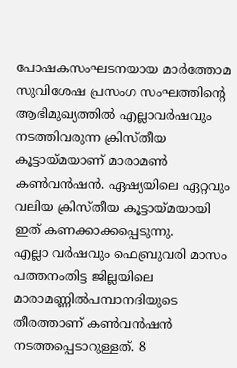പോഷകസംഘടനയായ മാർത്തോമ സുവിശേഷ പ്രസംഗ സംഘത്തിന്റെ ആഭിമുഖ്യത്തിൽ എല്ലാവർഷവും നടത്തിവരുന്ന ക്രിസ്തീയ കൂട്ടായ്മയാണ് മാരാമൺ കൺവൻഷൻ. ഏഷ്യയിലെ ഏറ്റവും വലിയ ക്രിസ്തീയ കൂട്ടായ്മയായി ഇത് കണക്കാക്കപ്പെടുന്നു.
എല്ലാ വർഷവും ഫെബ്രുവരി മാസം പത്തനംതിട്ട ജില്ലയിലെ മാരാമണ്ണിൽപമ്പാനദിയുടെ തീരത്താണ് കൺവൻഷൻ നടത്തപ്പെടാറുള്ളത്. 8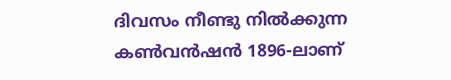ദിവസം നീണ്ടു നിൽക്കുന്ന കൺവൻഷൻ 1896-ലാണ്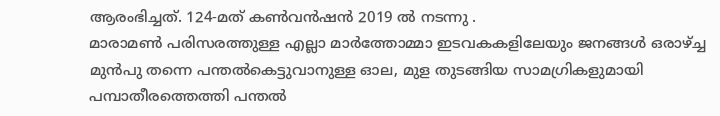ആരംഭിച്ചത്. 124-മത് കൺവൻഷൻ 2019 ൽ നടന്നു .
മാരാമൺ പരിസരത്തുള്ള എല്ലാ മാർത്തോമ്മാ ഇടവകകളിലേയും ജനങ്ങൾ ഒരാഴ്ച്ച മുൻപു തന്നെ പന്തൽകെട്ടുവാനുള്ള ഓല, മുള തുടങ്ങിയ സാമഗ്രികളുമായി പമ്പാതീരത്തെത്തി പന്തൽ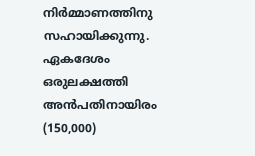നിർമ്മാണത്തിനു സഹായിക്കുന്നു. ഏകദേശം ഒരുലക്ഷത്തി അൻപതിനായിരം (150,000)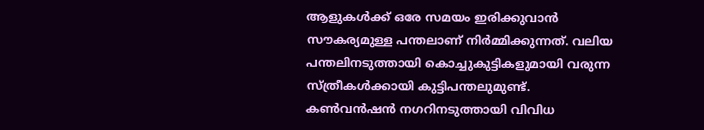ആളുകൾക്ക് ഒരേ സമയം ഇരിക്കുവാൻ സൗകര്യമുള്ള പന്തലാണ് നിർമ്മിക്കുന്നത്. വലിയ പന്തലിനടുത്തായി കൊച്ചുകുട്ടികളുമായി വരുന്ന സ്ത്രീകൾക്കായി കുട്ടിപന്തലുമുണ്ട്.
കൺവൻഷൻ നഗറിനടുത്തായി വിവിധ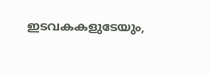ഇടവകകളുടേയും,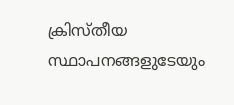ക്രിസ്തീയ സ്ഥാപനങ്ങളുടേയും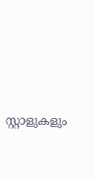സ്റ്റാളുകളും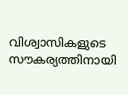വിശ്വാസികളുടെ സൗകര്യത്തിനായി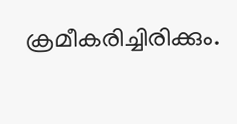ക്രമീകരിച്ചിരിക്കും.